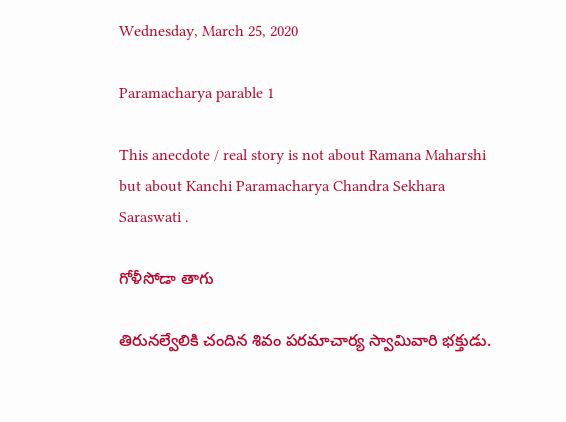Wednesday, March 25, 2020

Paramacharya parable 1

This anecdote / real story is not about Ramana Maharshi but about Kanchi Paramacharya Chandra Sekhara Saraswati .

గోళీసోడా తాగు

తిరునల్వేలికి చందిన శివం పరమాచార్య స్వామివారి భక్తుడు.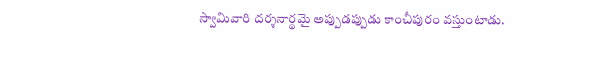స్వామివారి దర్శనార్థమై అప్పుడప్పుడు కాంచీపురం వస్తుంటాడు.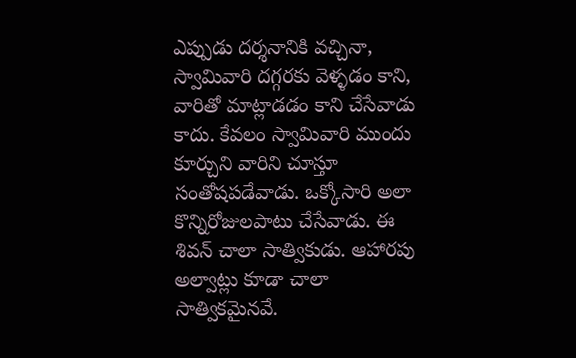ఎప్పుడు దర్శనానికి వచ్చినా, స్వామివారి దగ్గరకు వెళ్ళడం కాని, వారితో మాట్లాడడం కాని చేసేవాడు కాదు. కేవలం స్వామివారి ముందు కూర్చుని వారిని చూస్తూ సంతోషపడేవాడు. ఒక్కోసారి అలా కొన్నిరోజులపాటు చేసేవాడు. ఈ శివన్ చాలా సాత్వికుడు. ఆహారపు అల్వాట్లు కూడా చాలా సాత్వికమైనవే.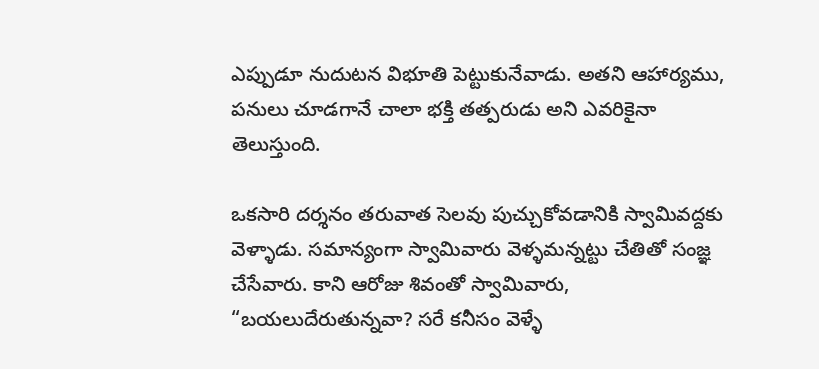ఎప్పుడూ నుదుటన విభూతి పెట్టుకునేవాడు. అతని ఆహార్యము, పనులు చూడగానే చాలా భక్తి తత్పరుడు అని ఎవరికైనా తెలుస్తుంది.

ఒకసారి దర్శనం తరువాత సెలవు పుచ్చుకోవడానికి స్వామివద్దకు వెళ్ళాడు. సమాన్యంగా స్వామివారు వెళ్ళమన్నట్టు చేతితో సంజ్ఞ చేసేవారు. కాని ఆరోజు శివంతో స్వామివారు, “బయలుదేరుతున్నవా? సరే కనీసం వెళ్ళే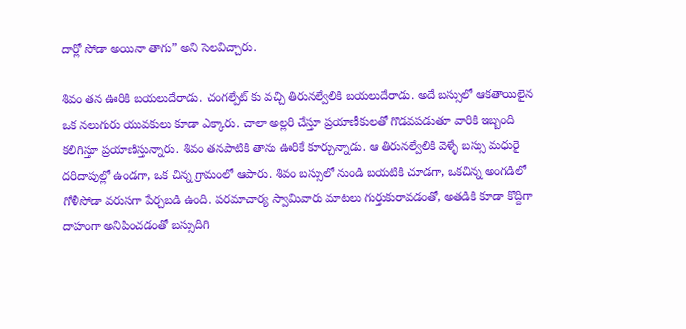దార్లో సోడా అయినా తాగు” అని సెలవిచ్చారు.

శివం తన ఊరికి బయలుదేరాడు. చంగల్పేట్ కు వచ్చి తిరునల్వేలికి బయలుదేరాడు. అదే బస్సులో ఆకతాయిలైన ఒక నలుగురు యువకులు కూడా ఎక్కారు. చాలా అల్లరి చేస్తూ ప్రయాణీకులతో గొడవపడుతూ వారికి ఇబ్బంది కలిగిస్తూ ప్రయాణిస్తున్నారు. శివం తనపాటికి తాను ఊరికే కూర్చున్నాడు. ఆ తిరునల్వేలికి వెళ్ళే బస్సు మధురై దరిదాపుల్లో ఉండగా, ఒక చిన్న గ్రామంలో ఆపారు. శివం బస్సులో నుండి బయటికి చూడగా, ఒకచిన్న అంగడిలో గోళీసోడా వరుసగా పేర్చబడి ఉంది. పరమాచార్య స్వామివారు మాటలు గుర్తుకురావడంతో, అతడికి కూడా కొద్దిగా దాహంగా అనిపించడంతో బస్సుదిగి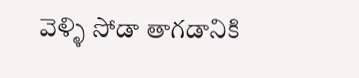వెళ్ళి సోడా తాగడానికి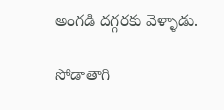అంగడి దగ్గరకు వెళ్ళాడు.

సోడాతాగి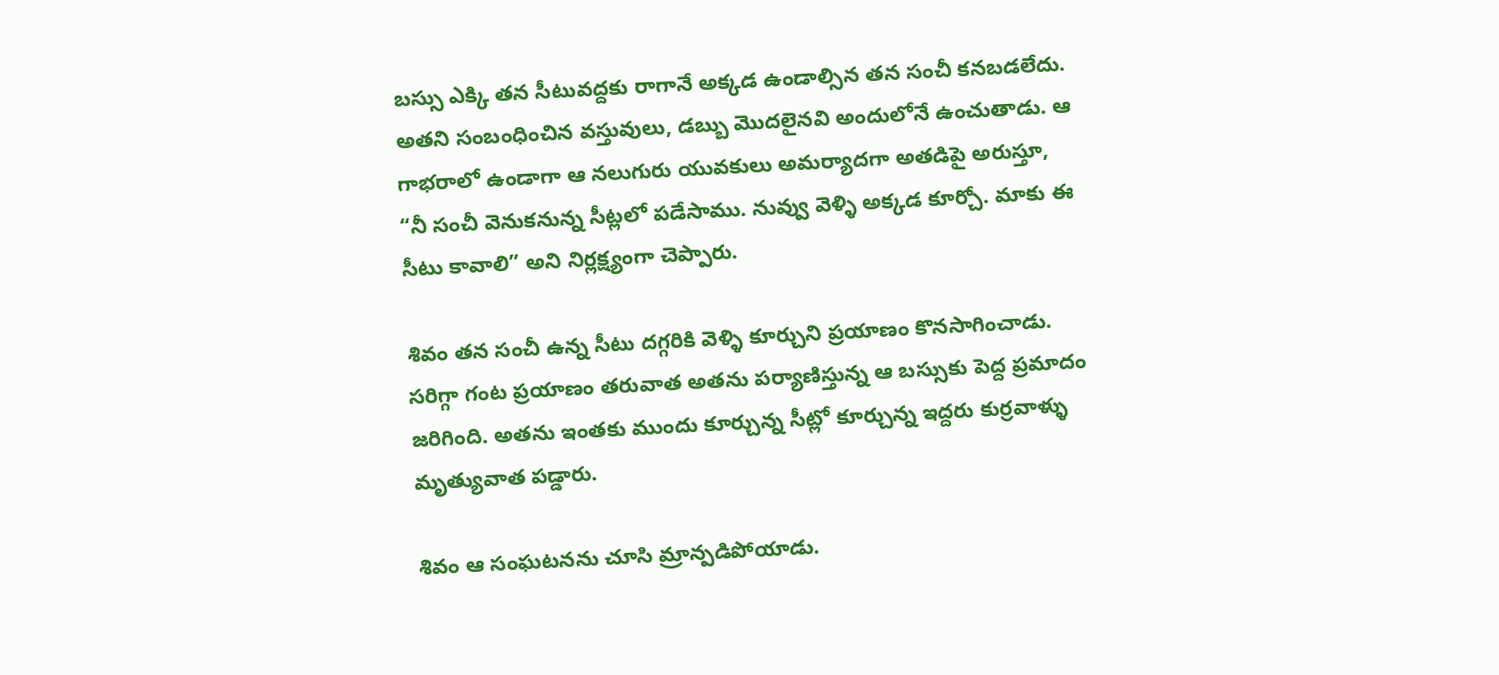బస్సు ఎక్కి తన సీటువద్దకు రాగానే అక్కడ ఉండాల్సిన తన సంచీ కనబడలేదు. అతని సంబంధించిన వస్తువులు, డబ్బు మొదలైనవి అందులోనే ఉంచుతాడు. ఆ గాభరాలో ఉండాగా ఆ నలుగురు యువకులు అమర్యాదగా అతడిపై అరుస్తూ, “నీ సంచీ వెనుకనున్న సీట్లలో పడేసాము. నువ్వు వెళ్ళి అక్కడ కూర్చో. మాకు ఈ సీటు కావాలి” అని నిర్లక్ష్యంగా చెప్పారు.

శివం తన సంచీ ఉన్న సీటు దగ్గరికి వెళ్ళి కూర్చుని ప్రయాణం కొనసాగించాడు. సరిగ్గా గంట ప్రయాణం తరువాత అతను పర్యాణిస్తున్న ఆ బస్సుకు పెద్ద ప్రమాదం జరిగింది. అతను ఇంతకు ముందు కూర్చున్న సీట్లో కూర్చున్న ఇద్దరు కుర్రవాళ్ళు మృత్యువాత పడ్డారు.

శివం ఆ సంఘటనను చూసి మ్రాన్పడిపోయాడు.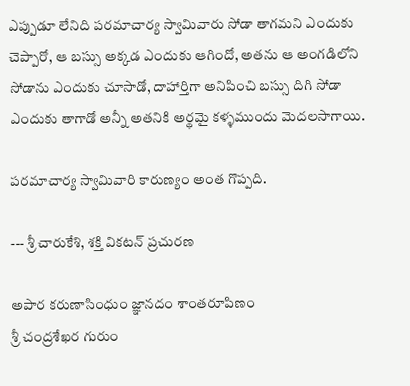ఎప్పుడూ లేనిది పరమాచార్య స్వామివారు సోడా తాగమని ఎందుకు చెప్పారో, ఆ బస్సు అక్కడ ఎందుకు ఆగిందో, అతను ఆ అంగడిలోని సోడాను ఎందుకు చూసాడో, దాహార్తిగా అనిపించి బస్సు దిగి సోడా ఎందుకు తాగాడో అన్నీ అతనికి అర్థమై కళ్ళముందు మెదలసాగాయి.

పరమాచార్య స్వామివారి కారుణ్యం అంత గొప్పది.

--- శ్రీ చారుకేశి, శక్తి వికటన్ ప్రచురణ

అపార కరుణాసింధుం జ్ఞానదం శాంతరూపిణం
శ్రీ చంద్రశేఖర గురుం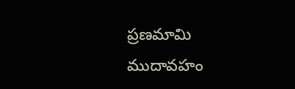ప్రణమామి ముదావహం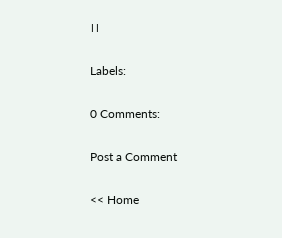।।

Labels:

0 Comments:

Post a Comment

<< Home